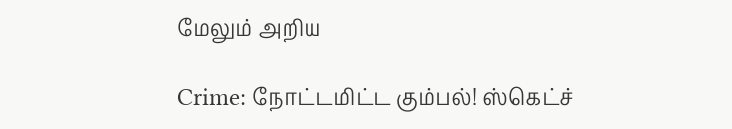மேலும் அறிய

Crime: நோட்டமிட்ட கும்பல்! ஸ்கெட்ச்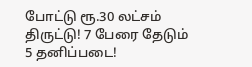போட்டு ரூ.30 லட்சம் திருட்டு! 7 பேரை தேடும் 5 தனிப்படை!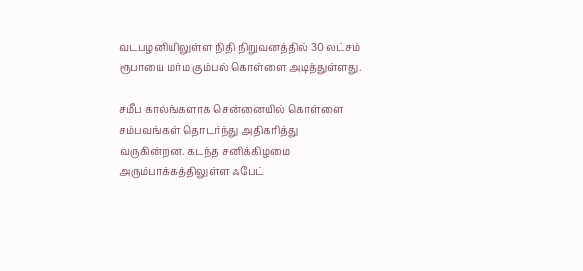வடபழனியிலுள்ள நிதி நிறுவனத்தில் 30 லட்சம் ரூபாயை மர்ம கும்பல் கொள்ளை அடித்துள்ளது.

சமீப காலங்களாக சென்னையில் கொள்ளை சம்பவங்கள் தொடர்ந்து அதிகரித்து வருகின்றன. கடந்த சனிக்கிழமை அரும்பாக்கத்திலுள்ள ஃபேட்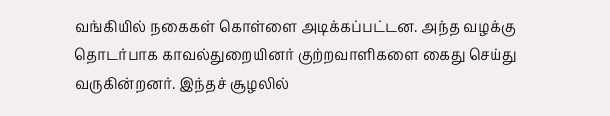வங்கியில் நகைகள் கொள்ளை அடிக்கப்பட்டன. அந்த வழக்கு தொடர்பாக காவல்துறையினர் குற்றவாளிகளை கைது செய்து வருகின்றனர். இந்தச் சூழலில்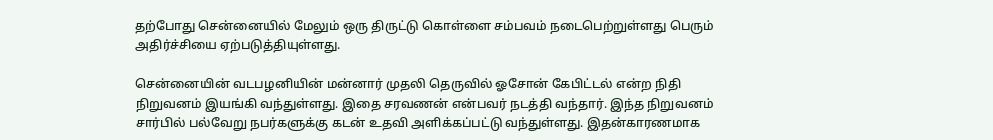தற்போது சென்னையில் மேலும் ஒரு திருட்டு கொள்ளை சம்பவம் நடைபெற்றுள்ளது பெரும் அதிர்ச்சியை ஏற்படுத்தியுள்ளது.

சென்னையின் வடபழனியின் மன்னார் முதலி தெருவில் ஓசோன் கேபிட்டல் என்ற நிதி நிறுவனம் இயங்கி வந்துள்ளது. இதை சரவணன் என்பவர் நடத்தி வந்தார். இந்த நிறுவனம் சார்பில் பல்வேறு நபர்களுக்கு கடன் உதவி அளிக்கப்பட்டு வந்துள்ளது. இதன்காரணமாக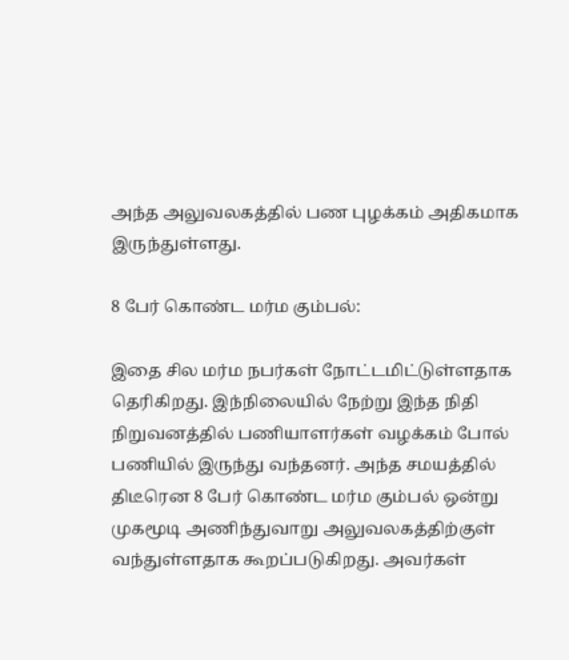அந்த அலுவலகத்தில் பண புழக்கம் அதிகமாக இருந்துள்ளது.

8 பேர் கொண்ட மர்ம கும்பல்:

இதை சில மர்ம நபர்கள் நோட்டமிட்டுள்ளதாக தெரிகிறது. இந்நிலையில் நேற்று இந்த நிதி நிறுவனத்தில் பணியாளர்கள் வழக்கம் போல் பணியில் இருந்து வந்தனர். அந்த சமயத்தில் திடீரென 8 பேர் கொண்ட மர்ம கும்பல் ஒன்று முகமூடி அணிந்துவாறு அலுவலகத்திற்குள் வந்துள்ளதாக கூறப்படுகிறது. அவர்கள்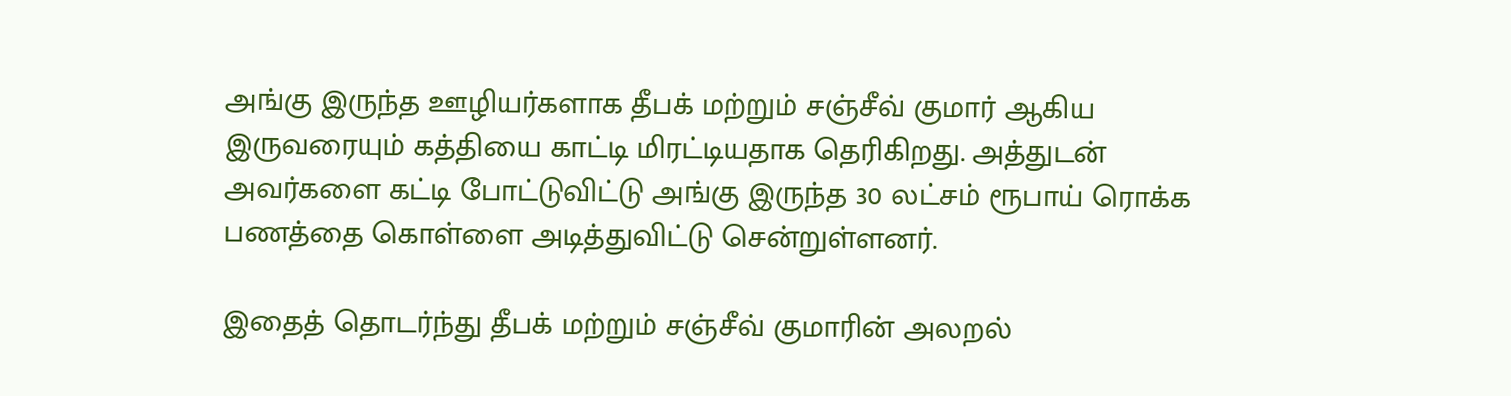அங்கு இருந்த ஊழியர்களாக தீபக் மற்றும் சஞ்சீவ் குமார் ஆகிய இருவரையும் கத்தியை காட்டி மிரட்டியதாக தெரிகிறது. அத்துடன் அவர்களை கட்டி போட்டுவிட்டு அங்கு இருந்த 30 லட்சம் ரூபாய் ரொக்க பணத்தை கொள்ளை அடித்துவிட்டு சென்றுள்ளனர்.

இதைத் தொடர்ந்து தீபக் மற்றும் சஞ்சீவ் குமாரின் அலறல்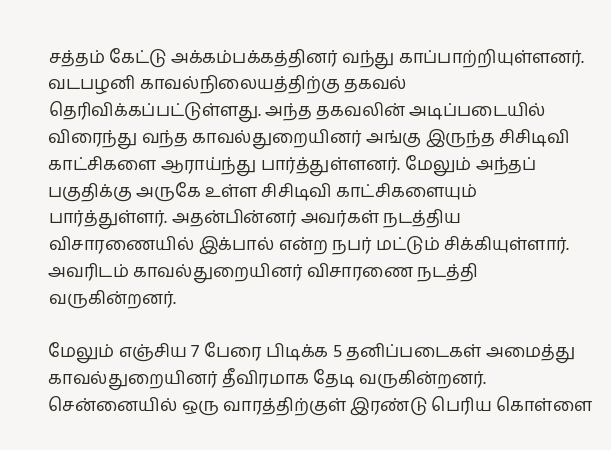சத்தம் கேட்டு அக்கம்பக்கத்தினர் வந்து காப்பாற்றியுள்ளனர். வடபழனி காவல்நிலையத்திற்கு தகவல் தெரிவிக்கப்பட்டுள்ளது. அந்த தகவலின் அடிப்படையில் விரைந்து வந்த காவல்துறையினர் அங்கு இருந்த சிசிடிவி காட்சிகளை ஆராய்ந்து பார்த்துள்ளனர். மேலும் அந்தப் பகுதிக்கு அருகே உள்ள சிசிடிவி காட்சிகளையும் பார்த்துள்ளர். அதன்பின்னர் அவர்கள் நடத்திய விசாரணையில் இக்பால் என்ற நபர் மட்டும் சிக்கியுள்ளார். அவரிடம் காவல்துறையினர் விசாரணை நடத்தி வருகின்றனர்.

மேலும் எஞ்சிய 7 பேரை பிடிக்க 5 தனிப்படைகள் அமைத்து காவல்துறையினர் தீவிரமாக தேடி வருகின்றனர். சென்னையில் ஒரு வாரத்திற்குள் இரண்டு பெரிய கொள்ளை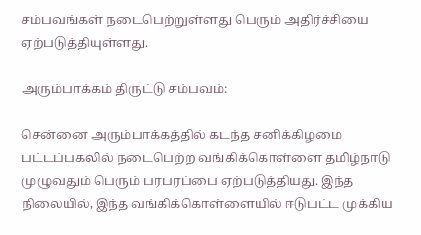சம்பவங்கள் நடைபெற்றுள்ளது பெரும் அதிர்ச்சியை ஏற்படுத்தியுள்ளது.

அரும்பாக்கம் திருட்டு சம்பவம்:

சென்னை அரும்பாக்கத்தில் கடந்த சனிக்கிழமை பட்டப்பகலில் நடைபெற்ற வங்கிக்கொள்ளை தமிழ்நாடு முழுவதும் பெரும் பரபரப்பை ஏற்படுத்தியது. இந்த நிலையில், இந்த வங்கிக்கொள்ளையில் ஈடுபட்ட முக்கிய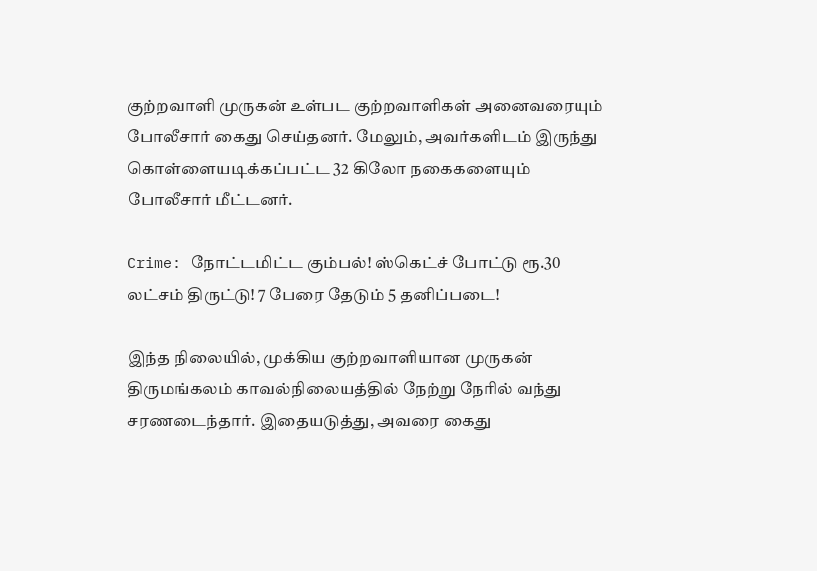குற்றவாளி முருகன் உள்பட குற்றவாளிகள் அனைவரையும் போலீசார் கைது செய்தனர். மேலும், அவர்களிடம் இருந்து கொள்ளையடிக்கப்பட்ட 32 கிலோ நகைகளையும் போலீசார் மீட்டனர்.

Crime: நோட்டமிட்ட கும்பல்! ஸ்கெட்ச் போட்டு ரூ.30 லட்சம் திருட்டு! 7 பேரை தேடும் 5 தனிப்படை!

இந்த நிலையில், முக்கிய குற்றவாளியான முருகன் திருமங்கலம் காவல்நிலையத்தில் நேற்று நேரில் வந்து சரணடைந்தார். இதையடுத்து, அவரை கைது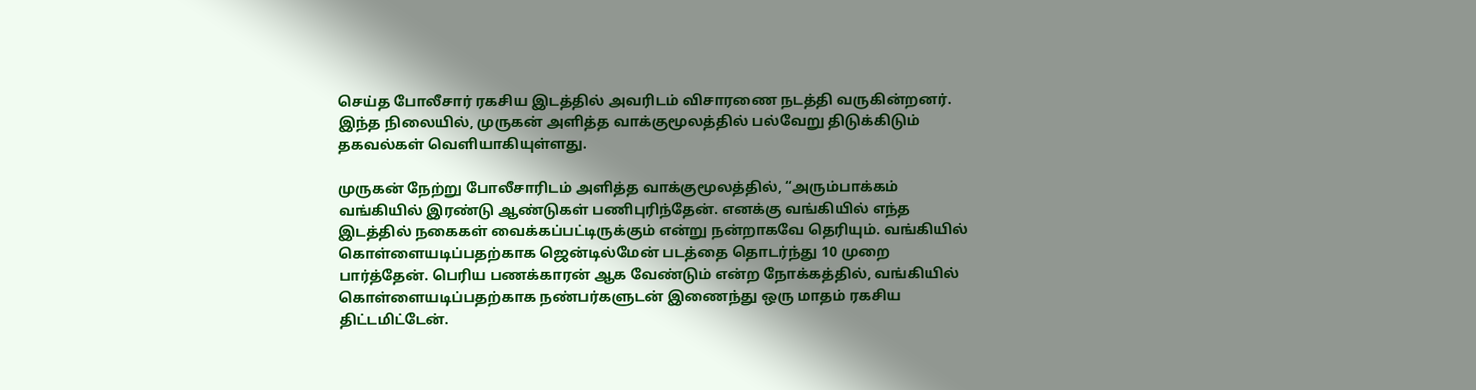செய்த போலீசார் ரகசிய இடத்தில் அவரிடம் விசாரணை நடத்தி வருகின்றனர். இந்த நிலையில், முருகன் அளித்த வாக்குமூலத்தில் பல்வேறு திடுக்கிடும் தகவல்கள் வெளியாகியுள்ளது.

முருகன் நேற்று போலீசாரிடம் அளித்த வாக்குமூலத்தில், “அரும்பாக்கம் வங்கியில் இரண்டு ஆண்டுகள் பணிபுரிந்தேன். எனக்கு வங்கியில் எந்த இடத்தில் நகைகள் வைக்கப்பட்டிருக்கும் என்று நன்றாகவே தெரியும். வங்கியில் கொள்ளையடிப்பதற்காக ஜென்டில்மேன் படத்தை தொடர்ந்து 10 முறை பார்த்தேன். பெரிய பணக்காரன் ஆக வேண்டும் என்ற நோக்கத்தில், வங்கியில் கொள்ளையடிப்பதற்காக நண்பர்களுடன் இணைந்து ஒரு மாதம் ரகசிய திட்டமிட்டேன்.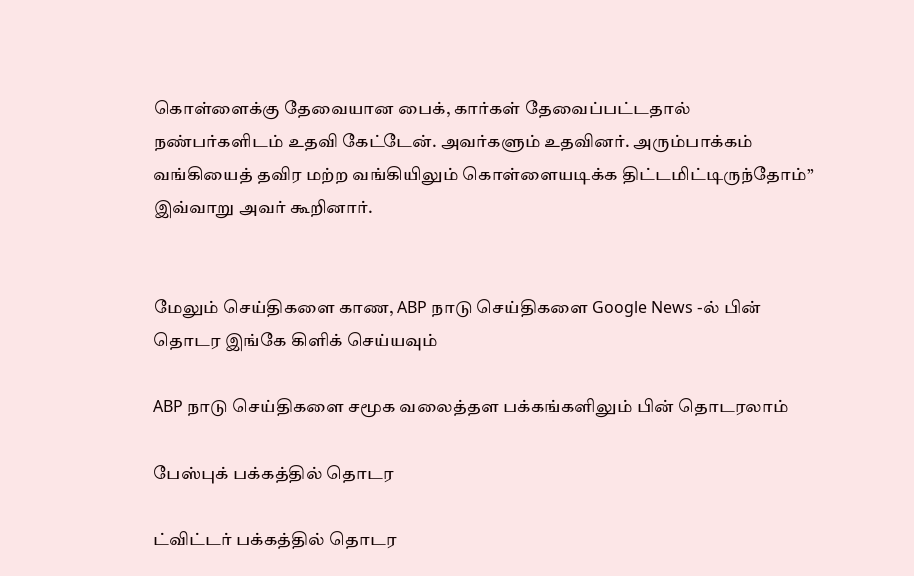கொள்ளைக்கு தேவையான பைக், கார்கள் தேவைப்பட்டதால் நண்பர்களிடம் உதவி கேட்டேன். அவர்களும் உதவினர். அரும்பாக்கம் வங்கியைத் தவிர மற்ற வங்கியிலும் கொள்ளையடிக்க திட்டமிட்டிருந்தோம்” இவ்வாறு அவர் கூறினார்.


மேலும் செய்திகளை காண, ABP நாடு செய்திகளை Google News -ல் பின் தொடர இங்கே கிளிக் செய்யவும்

ABP நாடு செய்திகளை சமூக வலைத்தள பக்கங்களிலும் பின் தொடரலாம்

பேஸ்புக் பக்கத்தில் தொடர

ட்விட்டர் பக்கத்தில் தொடர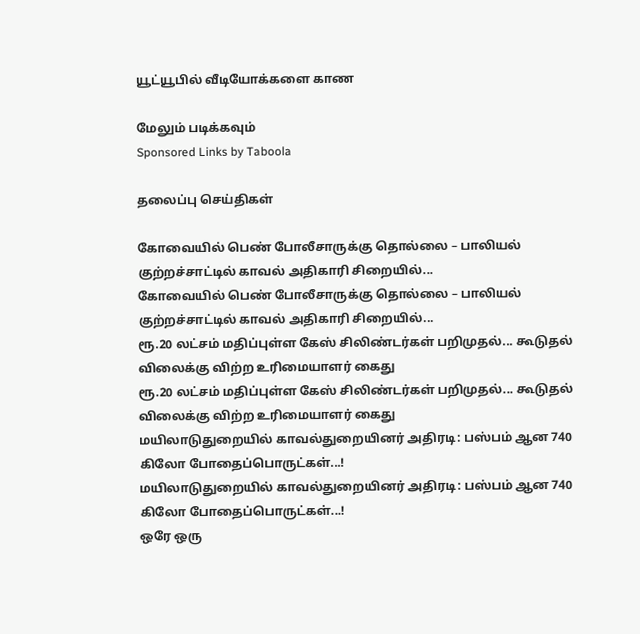யூட்யூபில் வீடியோக்களை காண

மேலும் படிக்கவும்
Sponsored Links by Taboola

தலைப்பு செய்திகள்

கோவையில் பெண் போலீசாருக்கு தொல்லை – பாலியல் குற்றச்சாட்டில் காவல் அதிகாரி சிறையில்...
கோவையில் பெண் போலீசாருக்கு தொல்லை – பாலியல் குற்றச்சாட்டில் காவல் அதிகாரி சிறையில்...
ரூ.20 லட்சம் மதிப்புள்ள கேஸ் சிலிண்டர்கள் பறிமுதல்... கூடுதல் விலைக்கு விற்ற உரிமையாளர் கைது
ரூ.20 லட்சம் மதிப்புள்ள கேஸ் சிலிண்டர்கள் பறிமுதல்... கூடுதல் விலைக்கு விற்ற உரிமையாளர் கைது
மயிலாடுதுறையில் காவல்துறையினர் அதிரடி: பஸ்பம் ஆன 740 கிலோ போதைப்பொருட்கள்...!
மயிலாடுதுறையில் காவல்துறையினர் அதிரடி: பஸ்பம் ஆன 740 கிலோ போதைப்பொருட்கள்...!
ஒரே ஒரு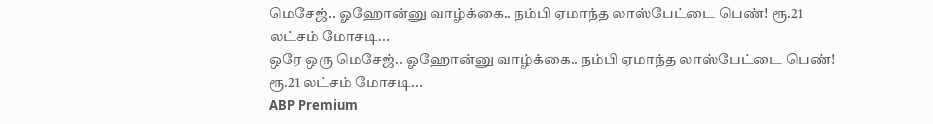மெசேஜ்.. ஓஹோன்னு வாழ்க்கை.. நம்பி ஏமாந்த லாஸ்பேட்டை பெண்! ரூ.21 லட்சம் மோசடி...
ஒரே ஒரு மெசேஜ்.. ஓஹோன்னு வாழ்க்கை.. நம்பி ஏமாந்த லாஸ்பேட்டை பெண்! ரூ.21 லட்சம் மோசடி...
ABP Premium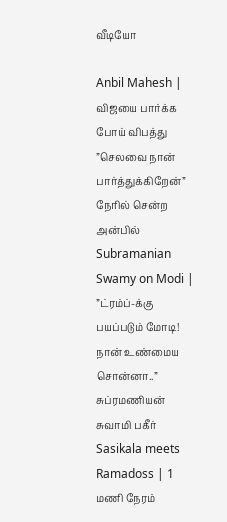வீடியோ

Anbil Mahesh | விஜயை பார்க்க போய் விபத்து ”செலவை நான் பார்த்துக்கிறேன்” நேரில் சென்ற அன்பில்
Subramanian Swamy on Modi | ”ட்ரம்ப்-க்கு பயப்படும் மோடி! நான் உண்மைய சொன்னா..” சுப்ரமணியன் சுவாமி பகீர்
Sasikala meets Ramadoss | 1 மணி நேரம்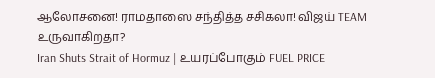ஆலோசனை! ராமதாஸை சந்தித்த சசிகலா! விஜய் TEAM உருவாகிறதா?
Iran Shuts Strait of Hormuz | உயரப்போகும் FUEL PRICE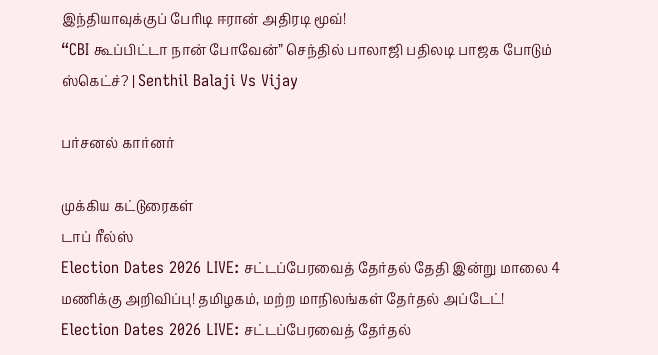இந்தியாவுக்குப் பேரிடி ஈரான் அதிரடி மூவ்!
“CBI கூப்பிட்டா நான் போவேன்” செந்தில் பாலாஜி பதிலடி பாஜக போடும் ஸ்கெட்ச்? | Senthil Balaji Vs Vijay

பர்சனல் கார்னர்

முக்கிய கட்டுரைகள்
டாப் ரீல்ஸ்
Election Dates 2026 LIVE: சட்டப்பேரவைத் தேர்தல் தேதி இன்று மாலை 4 மணிக்கு அறிவிப்பு! தமிழகம், மற்ற மாநிலங்கள் தேர்தல் அப்டேட்!
Election Dates 2026 LIVE: சட்டப்பேரவைத் தேர்தல்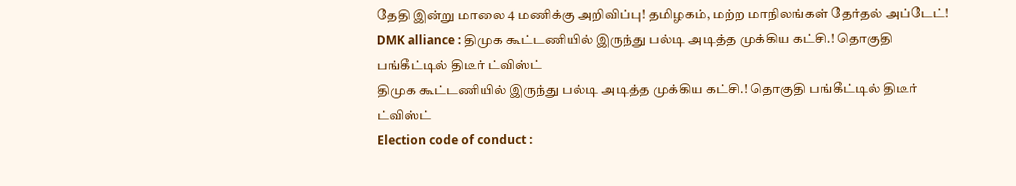தேதி இன்று மாலை 4 மணிக்கு அறிவிப்பு! தமிழகம், மற்ற மாநிலங்கள் தேர்தல் அப்டேட்!
DMK alliance : திமுக கூட்டணியில் இருந்து பல்டி அடித்த முக்கிய கட்சி.! தொகுதி பங்கீட்டில் திடீர் ட்விஸ்ட்
திமுக கூட்டணியில் இருந்து பல்டி அடித்த முக்கிய கட்சி.! தொகுதி பங்கீட்டில் திடீர் ட்விஸ்ட்
Election code of conduct :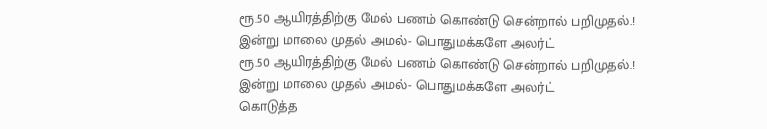ரூ.50 ஆயிரத்திற்கு மேல் பணம் கொண்டு சென்றால் பறிமுதல்.! இன்று மாலை முதல் அமல்- பொதுமக்களே அலர்ட்
ரூ.50 ஆயிரத்திற்கு மேல் பணம் கொண்டு சென்றால் பறிமுதல்.! இன்று மாலை முதல் அமல்- பொதுமக்களே அலர்ட்
கொடுத்த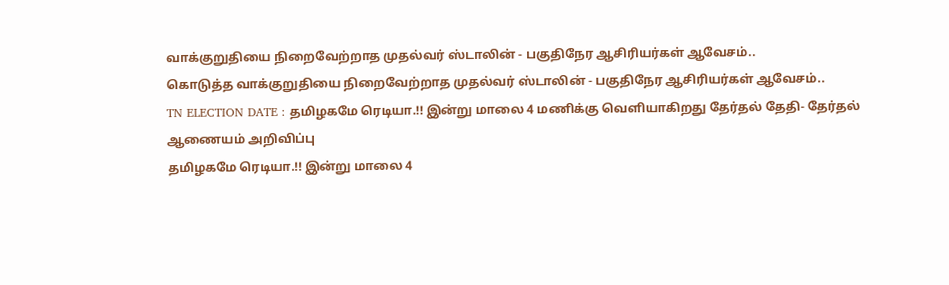வாக்குறுதியை நிறைவேற்றாத முதல்வர் ஸ்டாலின் - பகுதிநேர ஆசிரியர்கள் ஆவேசம்..
கொடுத்த வாக்குறுதியை நிறைவேற்றாத முதல்வர் ஸ்டாலின் - பகுதிநேர ஆசிரியர்கள் ஆவேசம்..
TN ELECTION DATE : தமிழகமே ரெடியா.!! இன்று மாலை 4 மணிக்கு வெளியாகிறது தேர்தல் தேதி- தேர்தல் ஆணையம் அறிவிப்பு
தமிழகமே ரெடியா.!! இன்று மாலை 4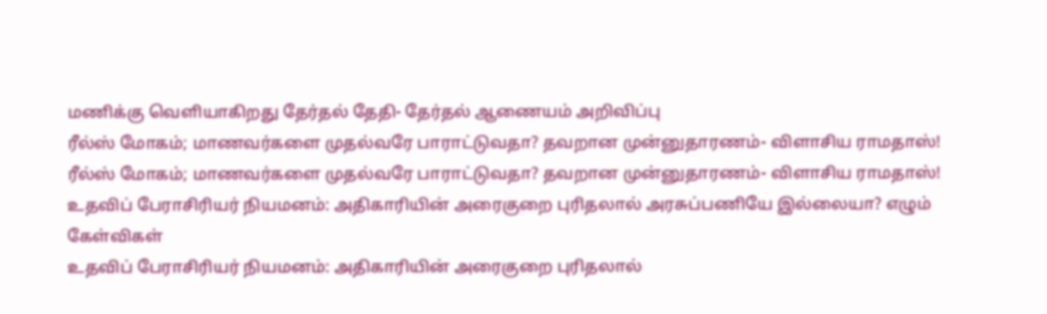மணிக்கு வெளியாகிறது தேர்தல் தேதி- தேர்தல் ஆணையம் அறிவிப்பு
ரீல்ஸ் மோகம்; மாணவர்களை முதல்வரே பாராட்டுவதா? தவறான முன்னுதாரணம்- விளாசிய ராமதாஸ்!
ரீல்ஸ் மோகம்; மாணவர்களை முதல்வரே பாராட்டுவதா? தவறான முன்னுதாரணம்- விளாசிய ராமதாஸ்!
உதவிப் பேராசிரியர் நியமனம்: அதிகாரியின் அரைகுறை புரிதலால் அரசுப்பணியே இல்லையா? எழும் கேள்விகள்
உதவிப் பேராசிரியர் நியமனம்: அதிகாரியின் அரைகுறை புரிதலால்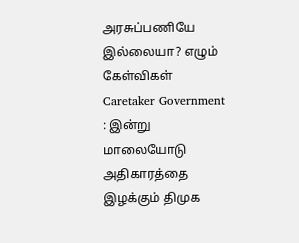அரசுப்பணியே இல்லையா? எழும் கேள்விகள்
Caretaker Government : இன்று மாலையோடு அதிகாரத்தை இழக்கும் திமுக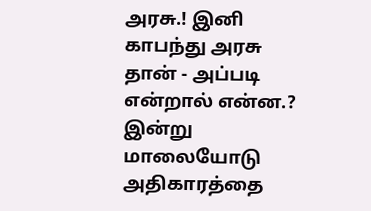அரசு.! இனி காபந்து அரசு தான் - அப்படி என்றால் என்ன.?
இன்று மாலையோடு அதிகாரத்தை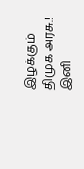இழக்கும் திமுக அரசு.! இனி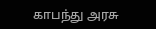காபந்து அரசு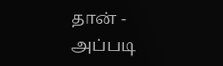தான் - அப்படி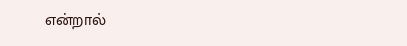என்றால்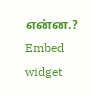என்ன.?
Embed widget